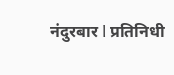नंदुरबार l प्रतिनिधी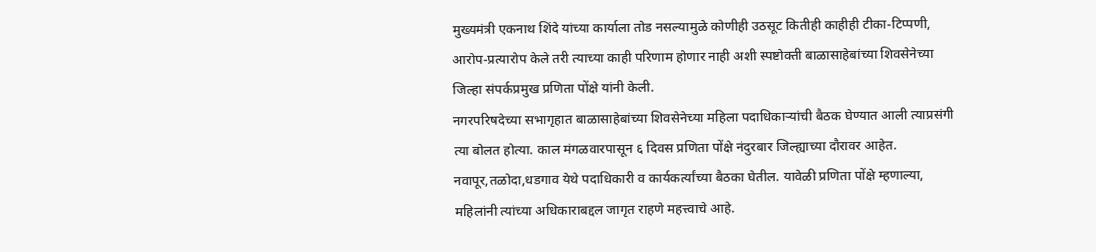मुख्यमंत्री एकनाथ शिंदे यांच्या कार्याला तोड नसल्यामुळे कोणीही उठसूट कितीही काहीही टीका-टिप्पणी, आरोप-प्रत्यारोप केले तरी त्याच्या काही परिणाम होणार नाही अशी स्पष्टोक्ती बाळासाहेबांच्या शिवसेनेच्या जिल्हा संपर्कप्रमुख प्रणिता पोंक्षे यांनी केली.
नगरपरिषदेच्या सभागृहात बाळासाहेबांच्या शिवसेनेच्या महिला पदाधिकाऱ्यांची बैठक घेण्यात आली त्याप्रसंगी त्या बोलत होत्या. काल मंगळवारपासून ६ दिवस प्रणिता पोंक्षे नंदुरबार जिल्ह्याच्या दौरावर आहेत. नवापूर,तळोदा,धडगाव येथे पदाधिकारी व कार्यकर्त्यांच्या बैठका घेतील. यावेळी प्रणिता पोंक्षे म्हणाल्या, महिलांनी त्यांच्या अधिकाराबद्दल जागृत राहणे महत्त्वाचे आहे.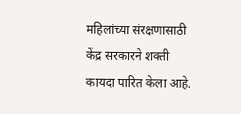महिलांच्या संरक्षणासाठी केंद्र सरकारने शक्ती कायदा पारित केला आहे.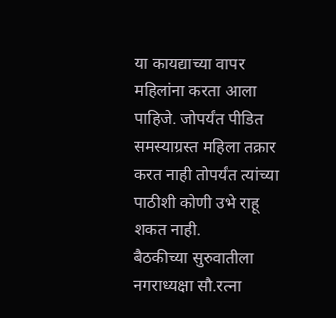या कायद्याच्या वापर महिलांना करता आला पाहिजे. जोपर्यंत पीडित समस्याग्रस्त महिला तक्रार करत नाही तोपर्यंत त्यांच्या पाठीशी कोणी उभे राहू शकत नाही.
बैठकीच्या सुरुवातीला नगराध्यक्षा सौ.रत्ना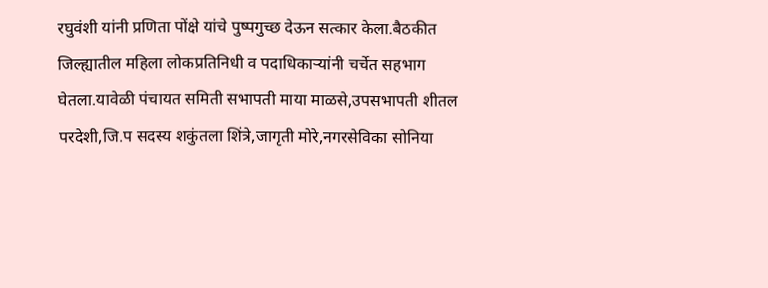रघुवंशी यांनी प्रणिता पोंक्षे यांचे पुष्पगुच्छ देऊन सत्कार केला.बैठकीत जिल्ह्यातील महिला लोकप्रतिनिधी व पदाधिकाऱ्यांनी चर्चेत सहभाग घेतला.यावेळी पंचायत समिती सभापती माया माळसे,उपसभापती शीतल परदेशी,जि.प सदस्य शकुंतला शिंत्रे,जागृती मोरे,नगरसेविका सोनिया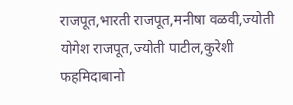राजपूत,भारती राजपूत,मनीषा वळवी,ज्योती योगेश राजपूत,ज्योती पाटील,कुरेशी फहमिदाबानो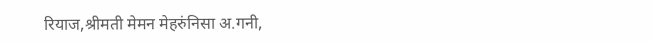रियाज,श्रीमती मेमन मेहरुंनिसा अ.गनी,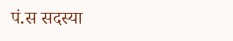पं.स सदस्या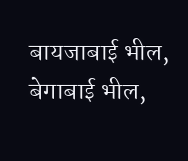बायजाबाई भील, बेगाबाई भील,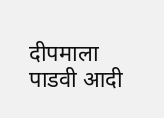दीपमाला पाडवी आदी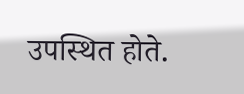उपस्थित होते.